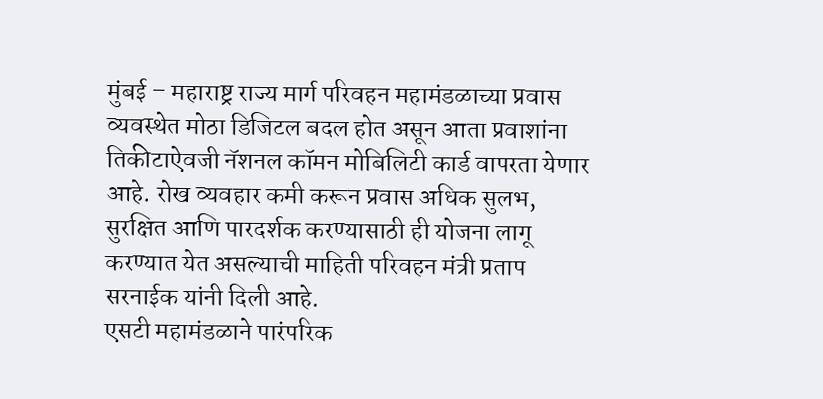मुंबई – महाराष्ट्र राज्य मार्ग परिवहन महामंडळाच्या प्रवास व्यवस्थेत मोठा डिजिटल बदल होत असून आता प्रवाशांना तिकीटाऐवजी नॅशनल कॉमन मोबिलिटी कार्ड वापरता येणार आहे. रोख व्यवहार कमी करून प्रवास अधिक सुलभ, सुरक्षित आणि पारदर्शक करण्यासाठी ही योजना लागू करण्यात येत असल्याची माहिती परिवहन मंत्री प्रताप सरनाईक यांनी दिली आहे.
एसटी महामंडळाने पारंपरिक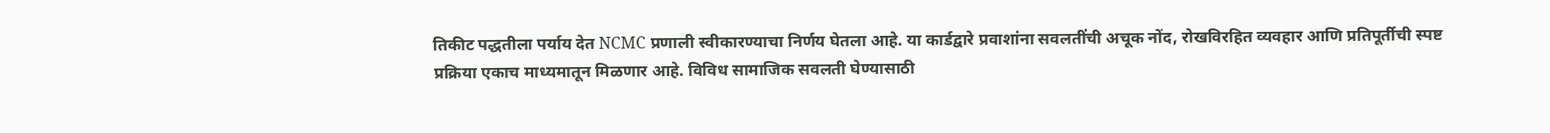तिकीट पद्धतीला पर्याय देत NCMC प्रणाली स्वीकारण्याचा निर्णय घेतला आहे. या कार्डद्वारे प्रवाशांना सवलतींची अचूक नोंद, रोखविरहित व्यवहार आणि प्रतिपूर्तीची स्पष्ट प्रक्रिया एकाच माध्यमातून मिळणार आहे. विविध सामाजिक सवलती घेण्यासाठी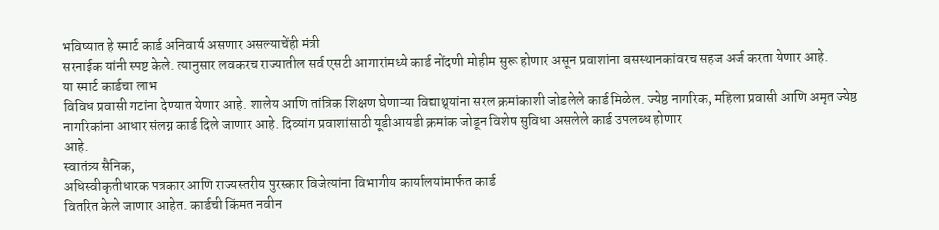भविष्यात हे स्मार्ट कार्ड अनिवार्य असणार असल्याचेंही मंत्री
सरनाईक यांनी स्पष्ट केले. त्यानुसार लवकरच राज्यातील सर्व एसटी आगारांमध्ये कार्ड नोंदणी मोहीम सुरू होणार असून प्रवाशांना बसस्थानकांवरच सहज अर्ज करता येणार आहे.
या स्मार्ट कार्डचा लाभ
विविध प्रवासी गटांना देण्यात येणार आहे. शालेय आणि तांत्रिक शिक्षण घेणाऱ्या विद्याथ्र्यांना सरल क्रमांकाशी जोडलेले कार्ड मिळेल. ज्येष्ठ नागरिक, महिला प्रवासी आणि अमृत ज्येष्ठ नागरिकांना आधार संलग्न कार्ड दिले जाणार आहे. दिव्यांग प्रवाशांसाठी यूडीआयडी क्रमांक जोडून विशेष सुविधा असलेले कार्ड उपलब्ध होणार
आहे.
स्वातंत्र्य सैनिक,
अधिस्वीकृतीधारक पत्रकार आणि राज्यस्तरीय पुरस्कार विजेत्यांना विभागीय कार्यालयांमार्फत कार्ड
वितरित केले जाणार आहेत. कार्डची किंमत नवीन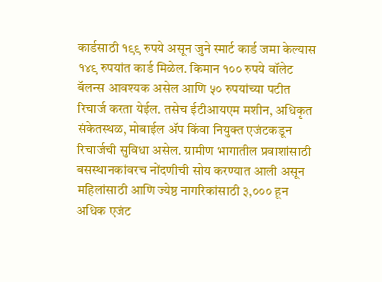कार्डसाठी १९९ रुपये असून जुने स्मार्ट कार्ड जमा केल्यास १४९ रुपयांत कार्ड मिळेल. किमान १०० रुपये वॉलेट बॅलन्स आवश्यक असेल आणि ५० रुपयांच्या पटीत रिचार्ज करता येईल. तसेच ईटीआयएम मशीन, अधिकृत संकेतस्थळ, मोबाईल ॲप किंवा नियुक्त एजंटकडून रिचार्जची सुविधा असेल. ग्रामीण भागातील प्रवाशांसाठी बसस्थानकांवरच नोंदणीची सोय करण्यात आली असून महिलांसाठी आणि ज्येष्ठ नागरिकांसाठी ३,००० हून अधिक एजंट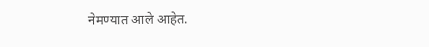नेमण्यात आले आहेत.